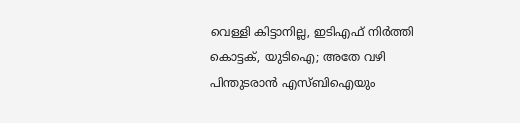വെള്ളി കിട്ടാനില്ല, ഇടിഎഫ് നിര്‍ത്തി കൊട്ടക്, യുടിഐ; അതേ വഴി പിന്തുടരാന്‍ എസ്ബിഐയും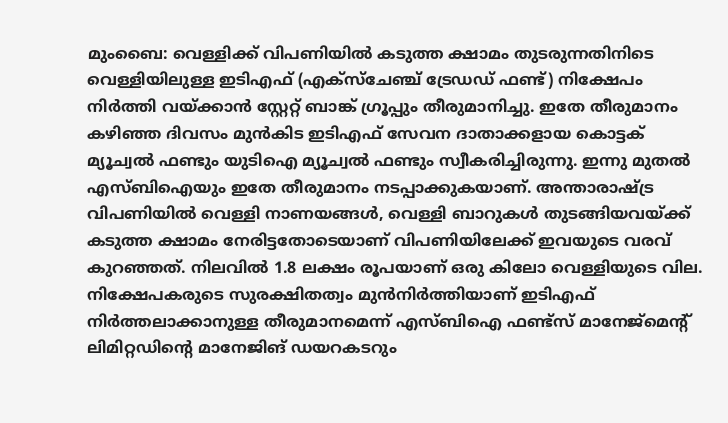മുംബൈ: വെള്ളിക്ക് വിപണിയില്‍ കടുത്ത ക്ഷാമം തുടരുന്നതിനിടെ വെള്ളിയിലുള്ള ഇടിഎഫ് (എക്‌സ്‌ചേഞ്ച് ട്രേഡഡ് ഫണ്ട്) നിക്ഷേപം നിര്‍ത്തി വയ്ക്കാന്‍ സ്റ്റേറ്റ് ബാങ്ക് ഗ്രൂപ്പും തീരുമാനിച്ചു. ഇതേ തീരുമാനം കഴിഞ്ഞ ദിവസം മുന്‍കിട ഇടിഎഫ് സേവന ദാതാക്കളായ കൊട്ടക് മ്യൂച്വല്‍ ഫണ്ടും യുടിഐ മ്യൂച്വല്‍ ഫണ്ടും സ്വീകരിച്ചിരുന്നു. ഇന്നു മുതല്‍ എസ്ബിഐയും ഇതേ തീരുമാനം നടപ്പാക്കുകയാണ്. അന്താരാഷ്ട്ര വിപണിയില്‍ വെള്ളി നാണയങ്ങള്‍, വെള്ളി ബാറുകള്‍ തുടങ്ങിയവയ്ക്ക് കടുത്ത ക്ഷാമം നേരിട്ടതോടെയാണ് വിപണിയിലേക്ക് ഇവയുടെ വരവ് കുറഞ്ഞത്. നിലവില്‍ 1.8 ലക്ഷം രൂപയാണ് ഒരു കിലോ വെള്ളിയുടെ വില. നിക്ഷേപകരുടെ സുരക്ഷിതത്വം മുന്‍നിര്‍ത്തിയാണ് ഇടിഎഫ് നിര്‍ത്തലാക്കാനുള്ള തീരുമാനമെന്ന് എസ്ബിഐ ഫണ്ട്‌സ് മാനേജ്‌മെന്റ് ലിമിറ്റഡിന്റെ മാനേജിങ് ഡയറകടറും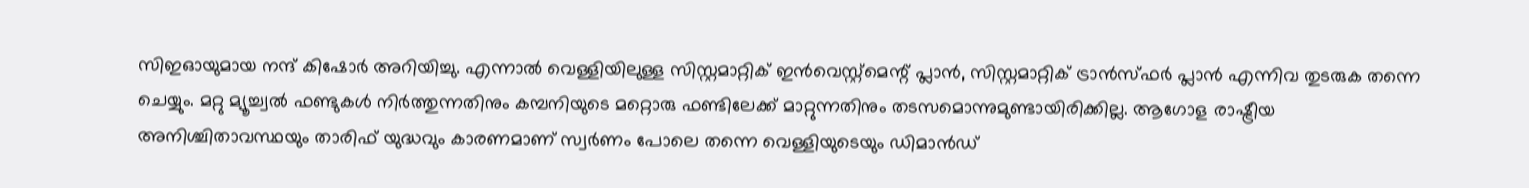സിഇഓയുമായ നന്ദ് കിഷോര്‍ അറിയിച്ചു. എന്നാല്‍ വെള്ളിയിലുള്ള സിസ്റ്റമാറ്റിക് ഇന്‍വെസ്റ്റ്‌മെന്റ് പ്ലാന്‍, സിസ്റ്റമാറ്റിക് ട്രാന്‍സ്ഫര്‍ പ്ലാന്‍ എന്നിവ തുടരുക തന്നെ ചെയ്യും. മറ്റു മ്യൂച്ച്വല്‍ ഫണ്ടുകള്‍ നിര്‍ത്തുന്നതിനും കമ്പനിയുടെ മറ്റൊരു ഫണ്ടിലേക്ക് മാറ്റുന്നതിനും തടസമൊന്നുമുണ്ടായിരിക്കില്ല. ആഗോള രാഷ്ട്രീയ അനിശ്ചിതാവസ്ഥയും താരിഫ് യുദ്ധവും കാരണമാണ് സ്വര്‍ണം പോലെ തന്നെ വെള്ളിയുടെയും ഡിമാന്‍ഡ്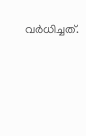വര്‍ധിച്ചത്.